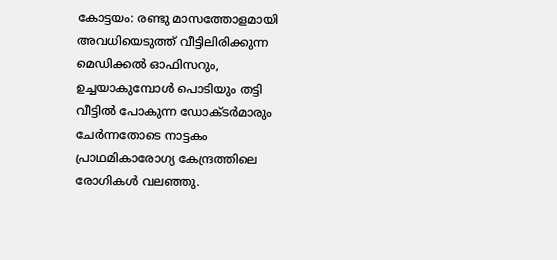കോട്ടയം: രണ്ടു മാസത്തോളമായി അവധിയെടുത്ത് വീട്ടിലിരിക്കുന്ന മെഡിക്കൽ ഓഫിസറും, ഉച്ചയാകുമ്പോൾ പൊടിയും തട്ടി വീട്ടിൽ പോകുന്ന ഡോക്ടർമാരും ചേർന്നതോടെ നാട്ടകം പ്രാഥമികാരോഗ്യ കേന്ദ്രത്തിലെ രോഗികൾ വലഞ്ഞു.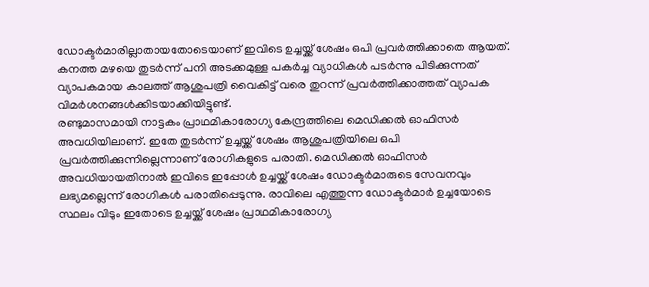ഡോക്ടർമാരില്ലാതായതോടെയാണ് ഇവിടെ ഉച്ചയ്ക്ക് ശേഷം ഒപി പ്രവർത്തിക്കാതെ ആയത്. കനത്ത മഴയെ തുടർന്ന് പനി അടക്കമുള്ള പകർച്ച വ്യാധികൾ പടർന്നു പിടിക്കുന്നത് വ്യാപകമായ കാലത്ത് ആശുപത്രി വൈകിട്ട് വരെ തുറന്ന് പ്രവർത്തിക്കാത്തത് വ്യാപക വിമർശനങ്ങൾക്കിടയാക്കിയിട്ടുണ്ട്.
രണ്ടുമാസമായി നാട്ടകം പ്രാഥമികാരോഗ്യ കേന്ദ്രത്തിലെ മെഡിക്കൽ ഓഫിസർ അവധിയിലാണ്. ഇതേ തുടർന്ന് ഉച്ചയ്ക്ക് ശേഷം ആശുപത്രിയിലെ ഒപി പ്രവർത്തിക്കുന്നില്ലെന്നാണ് രോഗികളുടെ പരാതി. മെഡിക്കൽ ഓഫിസർ അവധിയായതിനാൽ ഇവിടെ ഇപ്പോൾ ഉച്ചയ്ക്ക് ശേഷം ഡോക്ടർമാരുടെ സേവനവും ലഭ്യമല്ലെന്ന് രോഗികൾ പരാതിപ്പെടുന്നു. രാവിലെ എത്തുന്ന ഡോക്ടർമാർ ഉച്ചയോടെ സ്ഥലം വിടും ഇതോടെ ഉച്ചയ്ക്ക് ശേഷം പ്രാഥമികാരോഗ്യ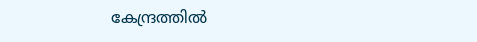കേന്ദ്രത്തിൽ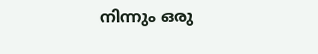നിന്നും ഒരു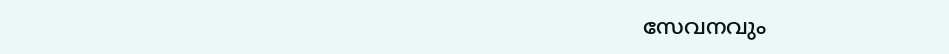സേവനവും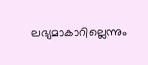ലഭ്യമാകാറില്ലെന്നും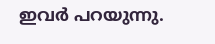ഇവർ പറയുന്നു.